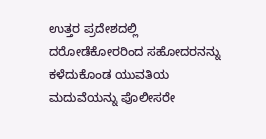ಉತ್ತರ ಪ್ರದೇಶದಲ್ಲಿ ದರೋಡೆಕೋರರಿಂದ ಸಹೋದರನನ್ನು ಕಳೆದುಕೊಂಡ ಯುವತಿಯ ಮದುವೆಯನ್ನು ಪೊಲೀಸರೇ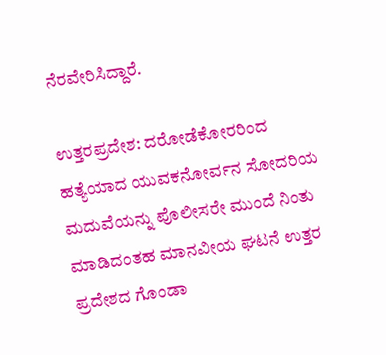ನೆರವೇರಿಸಿದ್ದಾರೆ.

ಉತ್ತರಪ್ರದೇಶ: ದರೋಡೆಕೋರರಿಂದ ಹತ್ಯೆಯಾದ ಯುವಕನೋರ್ವನ ಸೋದರಿಯ ಮದುವೆಯನ್ನು ಪೊಲೀಸರೇ ಮುಂದೆ ನಿಂತು ಮಾಡಿದಂತಹ ಮಾನವೀಯ ಘಟನೆ ಉತ್ತರ ಪ್ರದೇಶದ ಗೊಂಡಾ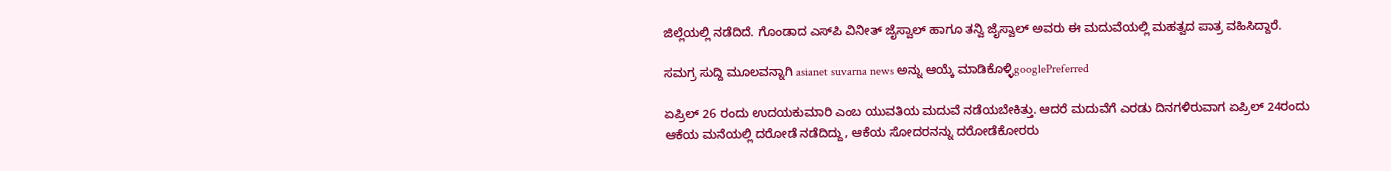ಜಿಲ್ಲೆಯಲ್ಲಿ ನಡೆದಿದೆ. ಗೊಂಡಾದ ಎಸ್‌ಪಿ ವಿನೀತ್ ಜೈಸ್ವಾಲ್ ಹಾಗೂ ತನ್ವಿ ಜೈಸ್ವಾಲ್ ಅವರು ಈ ಮದುವೆಯಲ್ಲಿ ಮಹತ್ವದ ಪಾತ್ರ ವಹಿಸಿದ್ದಾರೆ.

ಸಮಗ್ರ ಸುದ್ದಿ ಮೂಲವನ್ನಾಗಿ asianet suvarna news ಅನ್ನು ಆಯ್ಕೆ ಮಾಡಿಕೊಳ್ಳಿgooglePreferred

ಏಪ್ರಿಲ್ 26 ರಂದು ಉದಯಕುಮಾರಿ ಎಂಬ ಯುವತಿಯ ಮದುವೆ ನಡೆಯಬೇಕಿತ್ತು. ಆದರೆ ಮದುವೆಗೆ ಎರಡು ದಿನಗಳಿರುವಾಗ ಏಪ್ರಿಲ್ 24ರಂದು ಆಕೆಯ ಮನೆಯಲ್ಲಿ ದರೋಡೆ ನಡೆದಿದ್ದು, ಆಕೆಯ ಸೋದರನನ್ನು ದರೋಡೆಕೋರರು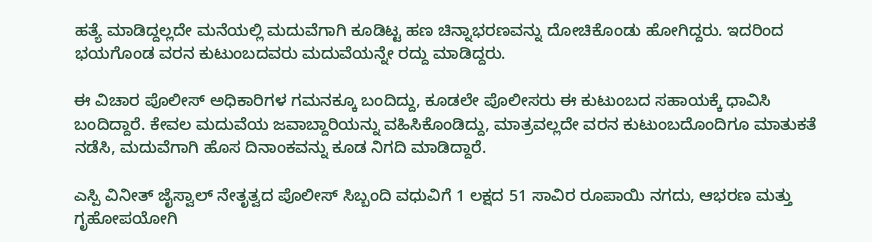ಹತ್ಯೆ ಮಾಡಿದ್ದಲ್ಲದೇ ಮನೆಯಲ್ಲಿ ಮದುವೆಗಾಗಿ ಕೂಡಿಟ್ಟ ಹಣ ಚಿನ್ನಾಭರಣವನ್ನು ದೋಚಿಕೊಂಡು ಹೋಗಿದ್ದರು. ಇದರಿಂದ ಭಯಗೊಂಡ ವರನ ಕುಟುಂಬದವರು ಮದುವೆಯನ್ನೇ ರದ್ದು ಮಾಡಿದ್ದರು.

ಈ ವಿಚಾರ ಪೊಲೀಸ್ ಅಧಿಕಾರಿಗಳ ಗಮನಕ್ಕೂ ಬಂದಿದ್ದು, ಕೂಡಲೇ ಪೊಲೀಸರು ಈ ಕುಟುಂಬದ ಸಹಾಯಕ್ಕೆ ಧಾವಿಸಿ ಬಂದಿದ್ದಾರೆ. ಕೇವಲ ಮದುವೆಯ ಜವಾಬ್ದಾರಿಯನ್ನು ವಹಿಸಿಕೊಂಡಿದ್ದು, ಮಾತ್ರವಲ್ಲದೇ ವರನ ಕುಟುಂಬದೊಂದಿಗೂ ಮಾತುಕತೆ ನಡೆಸಿ, ಮದುವೆಗಾಗಿ ಹೊಸ ದಿನಾಂಕವನ್ನು ಕೂಡ ನಿಗದಿ ಮಾಡಿದ್ದಾರೆ.

ಎಸ್ಪಿ ವಿನೀತ್ ಜೈಸ್ವಾಲ್ ನೇತೃತ್ವದ ಪೊಲೀಸ್ ಸಿಬ್ಬಂದಿ ವಧುವಿಗೆ 1 ಲಕ್ಷದ 51 ಸಾವಿರ ರೂಪಾಯಿ ನಗದು, ಆಭರಣ ಮತ್ತು ಗೃಹೋಪಯೋಗಿ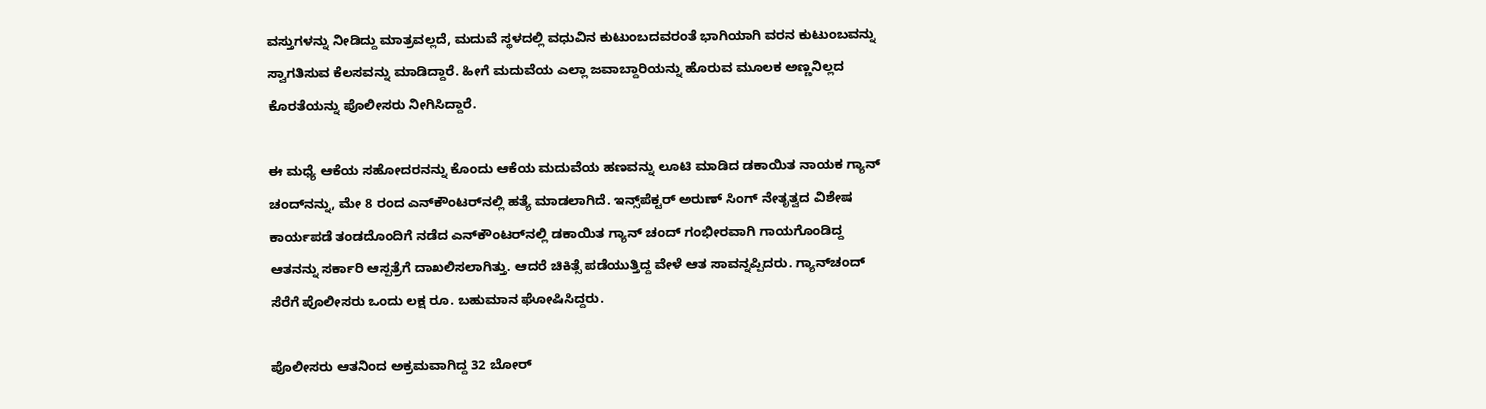ವಸ್ತುಗಳನ್ನು ನೀಡಿದ್ದು ಮಾತ್ರವಲ್ಲದೆ, ಮದುವೆ ಸ್ಥಳದಲ್ಲಿ ವಧುವಿನ ಕುಟುಂಬದವರಂತೆ ಭಾಗಿಯಾಗಿ ವರನ ಕುಟುಂಬವನ್ನು ಸ್ವಾಗತಿಸುವ ಕೆಲಸವನ್ನು ಮಾಡಿದ್ದಾರೆ. ಹೀಗೆ ಮದುವೆಯ ಎಲ್ಲಾ ಜವಾಬ್ದಾರಿಯನ್ನು ಹೊರುವ ಮೂಲಕ ಅಣ್ಣನಿಲ್ಲದ ಕೊರತೆಯನ್ನು ಪೊಲೀಸರು ನೀಗಿಸಿದ್ದಾರೆ.

ಈ ಮಧ್ಯೆ ಆಕೆಯ ಸಹೋದರನನ್ನು ಕೊಂದು ಆಕೆಯ ಮದುವೆಯ ಹಣವನ್ನು ಲೂಟಿ ಮಾಡಿದ ಡಕಾಯಿತ ನಾಯಕ ಗ್ಯಾನ್‌ ಚಂದ್‌ನನ್ನು, ಮೇ 8 ರಂದ ಎನ್‌ಕೌಂಟರ್‌ನಲ್ಲಿ ಹತ್ಯೆ ಮಾಡಲಾಗಿದೆ. ಇನ್ಸ್‌ಪೆಕ್ಟರ್ ಅರುಣ್ ಸಿಂಗ್ ನೇತೃತ್ವದ ವಿಶೇಷ ಕಾರ್ಯಪಡೆ ತಂಡದೊಂದಿಗೆ ನಡೆದ ಎನ್‌ಕೌಂಟರ್‌ನಲ್ಲಿ ಡಕಾಯಿತ ಗ್ಯಾನ್‌ ಚಂದ್‌ ಗಂಭೀರವಾಗಿ ಗಾಯಗೊಂಡಿದ್ದ ಆತನನ್ನು ಸರ್ಕಾರಿ ಆಸ್ಪತ್ರೆಗೆ ದಾಖಲಿಸಲಾಗಿತ್ತು. ಆದರೆ ಚಿಕಿತ್ಸೆ ಪಡೆಯುತ್ತಿದ್ದ ವೇಳೆ ಆತ ಸಾವನ್ನಪ್ಪಿದರು. ಗ್ಯಾನ್‌ಚಂದ್ ಸೆರೆಗೆ ಪೊಲೀಸರು ಒಂದು ಲಕ್ಷ ರೂ. ಬಹುಮಾನ ಘೋಷಿಸಿದ್ದರು.

ಪೊಲೀಸರು ಆತನಿಂದ ಅಕ್ರಮವಾಗಿದ್ದ 32 ಬೋರ್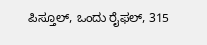ಪಿಸ್ತೂಲ್, ಒಂದು ರೈಫಲ್, 315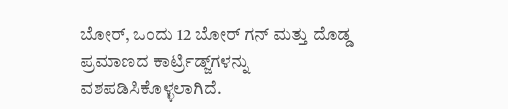ಬೋರ್, ಒಂದು 12 ಬೋರ್ ಗನ್ ಮತ್ತು ದೊಡ್ಡ ಪ್ರಮಾಣದ ಕಾರ್ಟ್ರಿಡ್ಜ್‌ಗಳನ್ನು ವಶಪಡಿಸಿಕೊಳ್ಳಲಾಗಿದೆ.